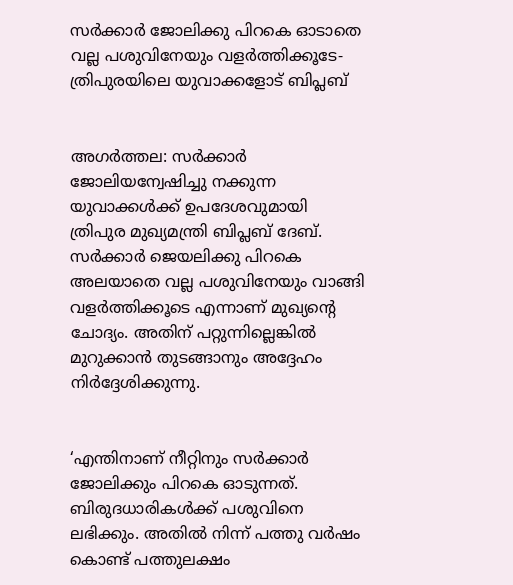സര്‍ക്കാര്‍ ജോലിക്കു പിറകെ ഓടാതെ വല്ല പശുവിനേയും വളര്‍ത്തിക്കൂടേ- ത്രിപുരയിലെ യുവാക്കളോട് ബിപ്ലബ്


അഗര്‍ത്തല: സര്‍ക്കാര്‍ ജോലിയന്വേഷിച്ചു നക്കുന്ന യുവാക്കള്‍ക്ക് ഉപദേശവുമായി ത്രിപുര മുഖ്യമന്ത്രി ബിപ്ലബ് ദേബ്. സര്‍ക്കാര്‍ ജെയലിക്കു പിറകെ അലയാതെ വല്ല പശുവിനേയും വാങ്ങി വളര്‍ത്തിക്കൂടെ എന്നാണ് മുഖ്യന്റെ ചോദ്യം. അതിന് പറ്റുന്നില്ലെങ്കില്‍ മുറുക്കാന്‍ തുടങ്ങാനും അദ്ദേഹം നിര്‍ദ്ദേശിക്കുന്നു.


‘എന്തിനാണ് നീറ്റിനും സര്‍ക്കാര്‍ ജോലിക്കും പിറകെ ഓടുന്നത്. ബിരുദധാരികള്‍ക്ക് പശുവിനെ ലഭിക്കും. അതില്‍ നിന്ന് പത്തു വര്‍ഷം കൊണ്ട് പത്തുലക്ഷം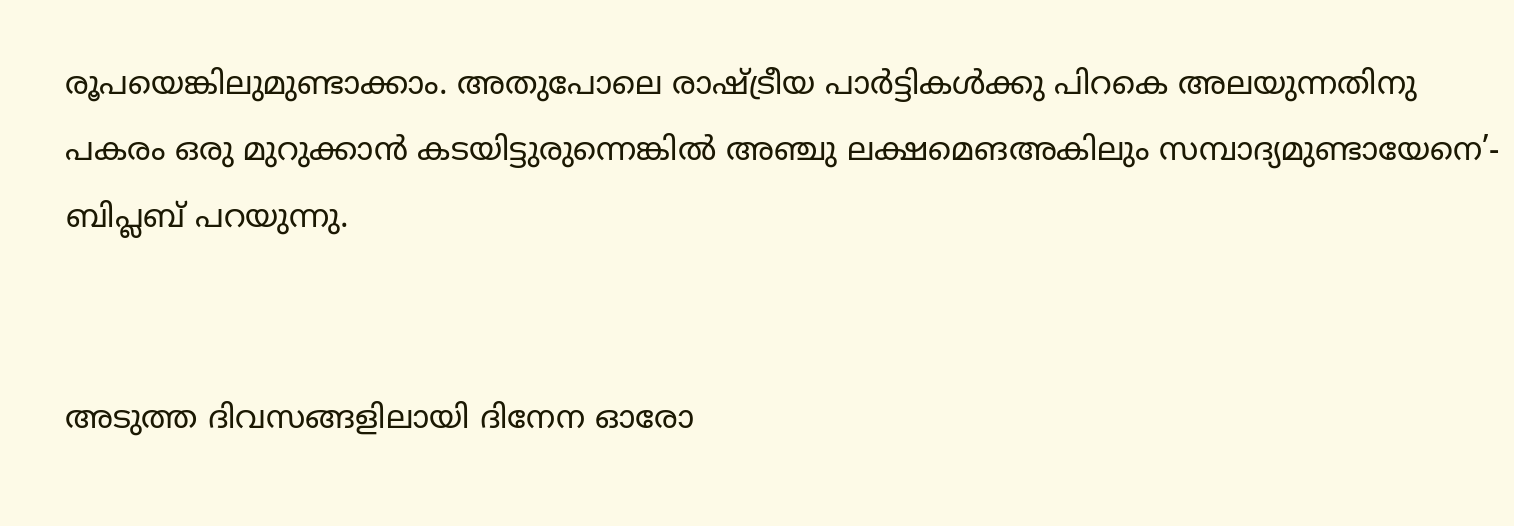രൂപയെങ്കിലുമുണ്ടാക്കാം. അതുപോലെ രാഷ്ട്രീയ പാര്‍ട്ടികള്‍ക്കു പിറകെ അലയുന്നതിനു പകരം ഒരു മുറുക്കാന്‍ കടയിട്ടുരുന്നെങ്കില്‍ അഞ്ചു ലക്ഷമെങഅകിലും സമ്പാദ്യമുണ്ടായേനെ’- ബിപ്ലബ് പറയുന്നു.


അടുത്ത ദിവസങ്ങളിലായി ദിനേന ഓരോ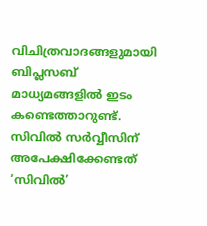വിചിത്രവാദങ്ങളുമായി ബിപ്ലസബ് മാധ്യമങ്ങളില്‍ ഇടം കണ്ടെത്താറുണ്ട്. സിവില്‍ സര്‍വ്വീസിന് അപേക്ഷിക്കേണ്ടത് ‘സിവില്‍’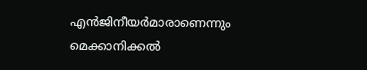എന്‍ജിനീയര്‍മാരാണെന്നും മെക്കാനിക്കല്‍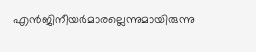എന്‍ജിനീയര്‍മാരല്ലെന്നുമായിരുന്നു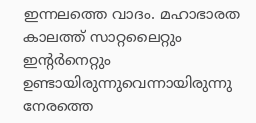ഇന്നലത്തെ വാദം. മഹാഭാരത കാലത്ത് സാറ്റലൈറ്റും ഇന്റര്‍നെറ്റും ഉണ്ടായിരുന്നുവെന്നായിരുന്നു നേരത്തെ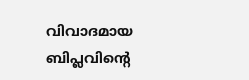വിവാദമായ ബിപ്ലവിന്റെ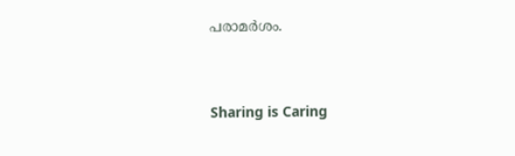പരാമര്‍ശം.



Sharing is Caring